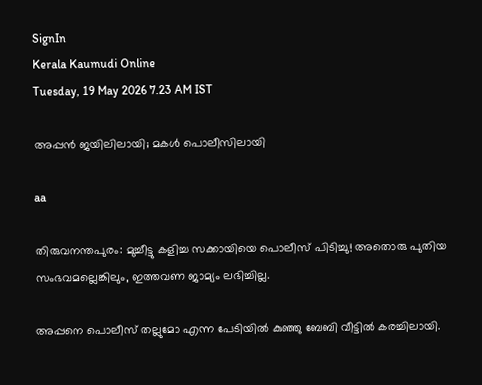SignIn
Kerala Kaumudi Online
Tuesday, 19 May 2026 7.23 AM IST

അപ്പൻ ജയിലിലായി; മകൾ പൊലീസിലായി

aa

തിരുവനന്തപുരം: മുച്ചീട്ടു കളിച്ച സക്കായിയെ പൊലീസ് പിടിച്ചു! അതൊരു പുതിയ സംഭവമല്ലെങ്കിലും, ഇത്തവണ ജാമ്യം ലഭിച്ചില്ല.

അപ്പനെ പൊലീസ് തല്ലുമോ എന്ന പേടിയിൽ കുഞ്ഞു ബേബി വീട്ടിൽ കരച്ചിലായി.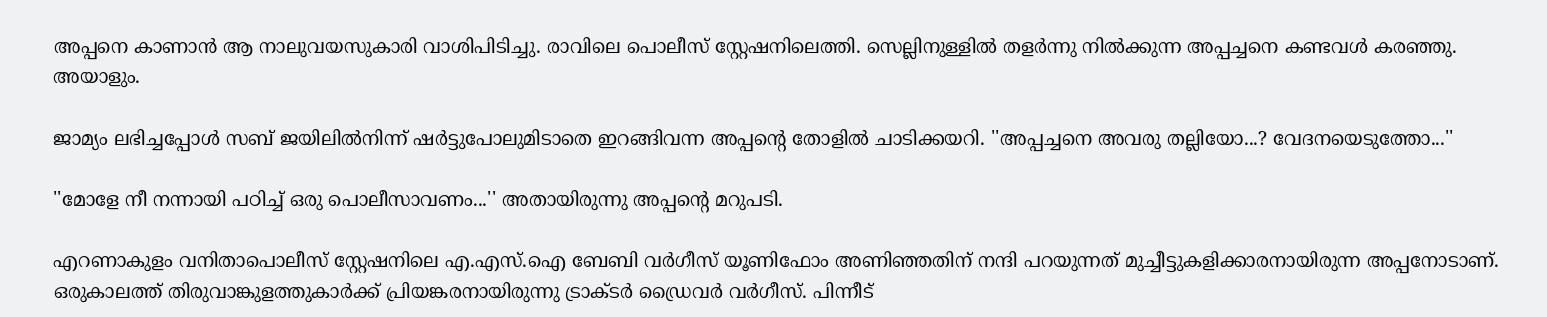അപ്പനെ കാണാൻ ആ നാലുവയസുകാരി വാശിപിടിച്ചു. രാവിലെ പൊലീസ് സ്റ്റേഷനിലെത്തി. സെല്ലിനുള്ളിൽ തളർന്നു നിൽക്കുന്ന അപ്പച്ചനെ കണ്ടവൾ കരഞ്ഞു. അയാളും.

ജാമ്യം ലഭിച്ചപ്പോൾ സബ് ജയിലിൽനിന്ന് ഷർട്ടുപോലുമിടാതെ ഇറങ്ങിവന്ന അപ്പന്റെ തോളിൽ ചാടിക്കയറി. ''അപ്പച്ചനെ അവരു തല്ലിയോ...? വേദനയെടുത്തോ...''

''മോളേ നീ നന്നായി പഠിച്ച് ഒരു പൊലീസാവണം...'' അതായിരുന്നു അപ്പന്റെ മറുപടി.

എറണാകുളം വനിതാപൊലീസ് സ്റ്റേഷനിലെ എ.എസ്.ഐ ബേബി വർഗീസ് യൂണിഫോം അണിഞ്ഞതിന് നന്ദി പറയുന്നത് മുച്ചീട്ടുകളിക്കാരനായിരുന്ന അപ്പനോടാണ്. ഒരുകാലത്ത് തിരുവാങ്കുളത്തുകാർക്ക് പ്രിയങ്കരനായിരുന്നു ട്രാക്ടർ ഡ്രൈവർ വർഗീസ്. പിന്നീട്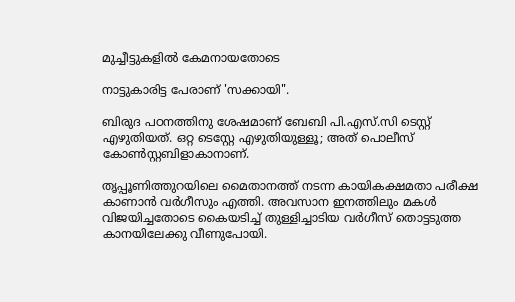മുച്ചീട്ടുകളിൽ കേമനായതോടെ

നാട്ടുകാരിട്ട പേരാണ് 'സക്കായി".

ബിരുദ പഠനത്തിനു ശേഷമാണ് ബേബി പി.എസ്.സി ടെസ്റ്റ് എഴുതിയത്. ഒറ്റ ടെസ്റ്റേ എഴുതിയുള്ളൂ; അത് പൊലീസ് കോൺസ്റ്റബിളാകാനാണ്.

തൃപ്പൂണിത്തുറയിലെ മൈതാനത്ത് നടന്ന കായികക്ഷമതാ പരീക്ഷ കാണാൻ വർഗീസും എത്തി. അവസാന ഇനത്തിലും മകൾ വിജയിച്ചതോടെ കൈയടിച്ച് തുള്ളിച്ചാടിയ വർഗീസ് തൊട്ടടുത്ത കാനയിലേക്കു വീണുപോയി.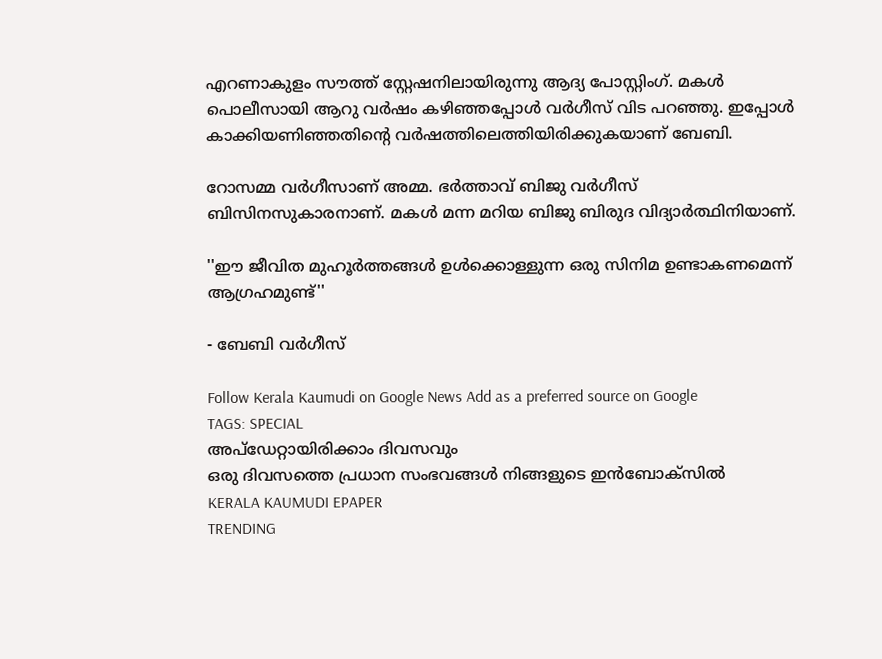എറണാകുളം സൗത്ത് സ്റ്റേഷനിലായിരുന്നു ആദ്യ പോസ്റ്റിംഗ്. മകൾ പൊലീസായി ആറു വർഷം കഴിഞ്ഞപ്പോൾ വർഗീസ് വിട പറഞ്ഞു. ഇപ്പോൾ കാക്കിയണിഞ്ഞതിന്റെ വർഷത്തിലെത്തിയിരിക്കുകയാണ് ബേബി.

റോസമ്മ വ‌ർഗീസാണ് അമ്മ. ഭർത്താവ് ബിജു വർഗീസ് ബിസിനസുകാരനാണ്. മകൾ മന്ന മറിയ ബിജു ബിരുദ വിദ്യാർത്ഥിനിയാണ്.

''ഈ ജീവിത മുഹൂർത്തങ്ങൾ ഉൾക്കൊള്ളുന്ന ഒരു സിനിമ ഉണ്ടാകണമെന്ന് ആഗ്രഹമുണ്ട്''

- ബേബി വർഗീസ്

Follow Kerala Kaumudi on Google News Add as a preferred source on Google
TAGS: SPECIAL
അപ്ഡേറ്റായിരിക്കാം ദിവസവും
ഒരു ദിവസത്തെ പ്രധാന സംഭവങ്ങൾ നിങ്ങളുടെ ഇൻബോക്സിൽ
KERALA KAUMUDI EPAPER
TRENDING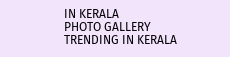IN KERALA
PHOTO GALLERY
TRENDING IN KERALA